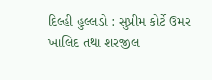દિલ્હી હુલ્લડો : સુપ્રીમ કોર્ટે ઉમર ખાલિદ તથા શરજીલ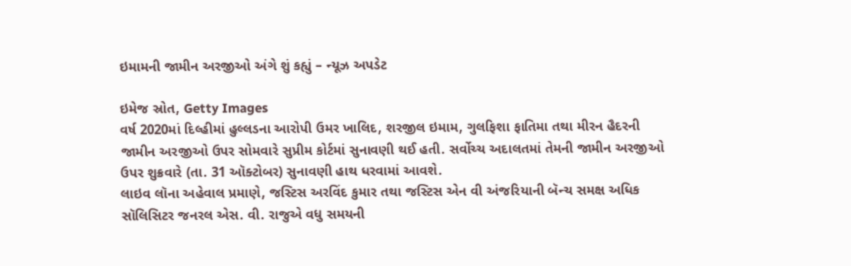ઇમામની જામીન અરજીઓ અંગે શું કહ્યું – ન્યૂઝ અપડેટ

ઇમેજ સ્રોત, Getty Images
વર્ષ 2020માં દિલ્હીમાં હુલ્લડના આરોપી ઉમર ખાલિદ, શરજીલ ઇમામ, ગુલફિશા ફાતિમા તથા મીરન હૈદરની જામીન અરજીઓ ઉપર સોમવારે સુપ્રીમ કોર્ટમાં સુનાવણી થઈ હતી. સર્વોચ્ચ અદાલતમાં તેમની જામીન અરજીઓ ઉપર શુક્રવારે (તા. 31 ઑક્ટોબર) સુનાવણી હાથ ધરવામાં આવશે.
લાઇવ લૉના અહેવાલ પ્રમાણે, જસ્ટિસ અરવિંદ કુમાર તથા જસ્ટિસ એન વી અંજરિયાની બૅન્ચ સમક્ષ અધિક સૉલિસિટર જનરલ એસ. વી. રાજુએ વધુ સમયની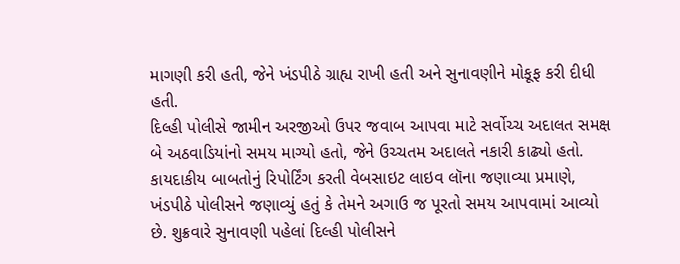માગણી કરી હતી, જેને ખંડપીઠે ગ્રાહ્ય રાખી હતી અને સુનાવણીને મોકૂફ કરી દીધી હતી.
દિલ્હી પોલીસે જામીન અરજીઓ ઉપર જવાબ આપવા માટે સર્વોચ્ચ અદાલત સમક્ષ બે અઠવાડિયાંનો સમય માગ્યો હતો, જેને ઉચ્ચતમ અદાલતે નકારી કાઢ્યો હતો.
કાયદાકીય બાબતોનું રિપોર્ટિંગ કરતી વેબસાઇટ લાઇવ લૉના જણાવ્યા પ્રમાણે, ખંડપીઠે પોલીસને જણાવ્યું હતું કે તેમને અગાઉ જ પૂરતો સમય આપવામાં આવ્યો છે. શુક્રવારે સુનાવણી પહેલાં દિલ્હી પોલીસને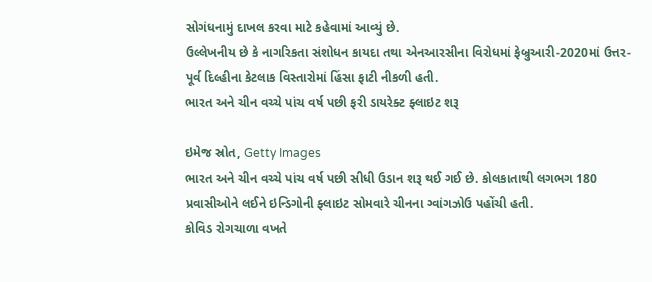સોગંધનામું દાખલ કરવા માટે કહેવામાં આવ્યું છે.
ઉલ્લેખનીય છે કે નાગરિકતા સંશોધન કાયદા તથા એનઆરસીના વિરોધમાં ફેબ્રુઆરી-2020માં ઉત્તર-પૂર્વ દિલ્હીના કેટલાક વિસ્તારોમાં હિંસા ફાટી નીકળી હતી.
ભારત અને ચીન વચ્ચે પાંચ વર્ષ પછી ફરી ડાયરેક્ટ ફ્લાઇટ શરૂ

ઇમેજ સ્રોત, Getty Images
ભારત અને ચીન વચ્ચે પાંચ વર્ષ પછી સીધી ઉડાન શરૂ થઈ ગઈ છે. કોલકાતાથી લગભગ 180 પ્રવાસીઓને લઈને ઇન્ડિગોની ફ્લાઇટ સોમવારે ચીનના ગ્વાંગઝોઉ પહોંચી હતી.
કોવિડ રોગચાળા વખતે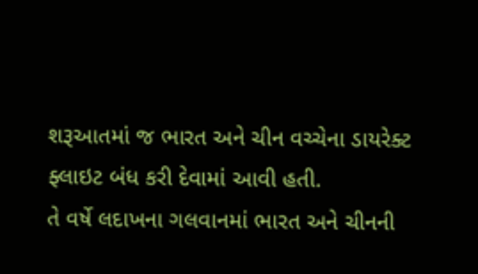શરૂઆતમાં જ ભારત અને ચીન વચ્ચેના ડાયરેક્ટ ફ્લાઇટ બંધ કરી દેવામાં આવી હતી.
તે વર્ષે લદાખના ગલવાનમાં ભારત અને ચીનની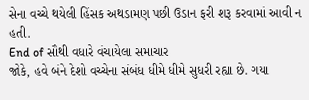સેના વચ્ચે થયેલી હિંસક અથડામણ પછી ઉડાન ફરી શરૂ કરવામાં આવી ન હતી.
End of સૌથી વધારે વંચાયેલા સમાચાર
જોકે, હવે બંને દેશો વચ્ચેના સંબંધ ધીમે ધીમે સુધરી રહ્યા છે. ગયા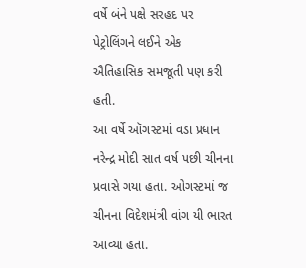વર્ષે બંને પક્ષે સરહદ પર પેટ્રોલિંગને લઈને એક ઐતિહાસિક સમજૂતી પણ કરી હતી.
આ વર્ષે ઑગસ્ટમાં વડા પ્રધાન નરેન્દ્ર મોદી સાત વર્ષ પછી ચીનના પ્રવાસે ગયા હતા. ઓગસ્ટમાં જ ચીનના વિદેશમંત્રી વાંગ યી ભારત આવ્યા હતા.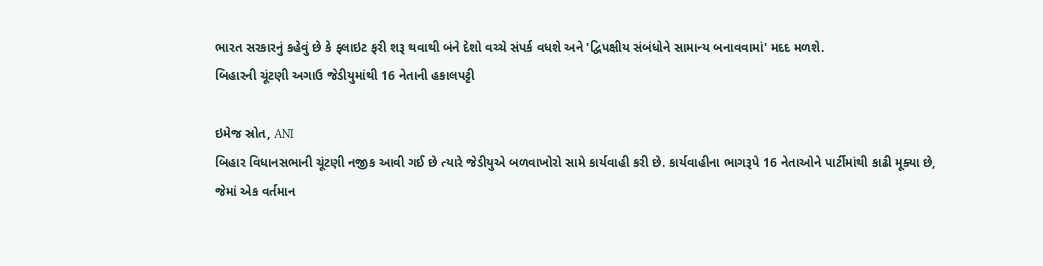ભારત સરકારનું કહેવું છે કે ફ્લાઇટ ફરી શરૂ થવાથી બંને દેશો વચ્ચે સંપર્ક વધશે અને 'દ્વિપક્ષીય સંબંધોને સામાન્ય બનાવવામાં' મદદ મળશે.
બિહારની ચૂંટણી અગાઉ જેડીયુમાંથી 16 નેતાની હકાલપટ્ટી

ઇમેજ સ્રોત, ANI
બિહાર વિધાનસભાની ચૂંટણી નજીક આવી ગઈ છે ત્યારે જેડીયુએ બળવાખોરો સામે કાર્યવાહી કરી છે. કાર્યવાહીના ભાગરૂપે 16 નેતાઓને પાર્ટીમાંથી કાઢી મૂક્યા છે, જેમાં એક વર્તમાન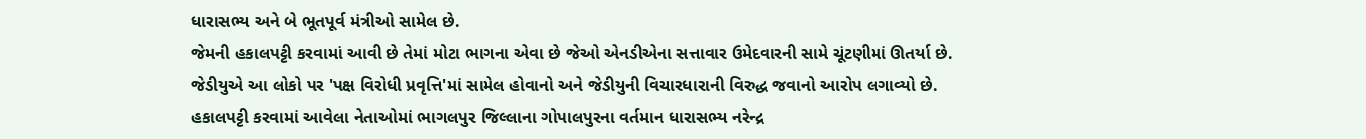ધારાસભ્ય અને બે ભૂતપૂર્વ મંત્રીઓ સામેલ છે.
જેમની હકાલપટ્ટી કરવામાં આવી છે તેમાં મોટા ભાગના એવા છે જેઓ એનડીએના સત્તાવાર ઉમેદવારની સામે ચૂંટણીમાં ઊતર્યા છે.
જેડીયુએ આ લોકો પર 'પક્ષ વિરોધી પ્રવૃત્તિ'માં સામેલ હોવાનો અને જેડીયુની વિચારધારાની વિરુદ્ધ જવાનો આરોપ લગાવ્યો છે.
હકાલપટ્ટી કરવામાં આવેલા નેતાઓમાં ભાગલપુર જિલ્લાના ગોપાલપુરના વર્તમાન ધારાસભ્ય નરેન્દ્ર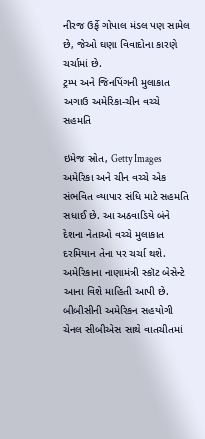નીરજ ઉર્ફે ગોપાલ મંડલ પણ સામેલ છે, જેઓ ઘણા વિવાદોના કારણે ચર્ચામાં છે.
ટ્રમ્પ અને જિનપિંગની મુલાકાત અગાઉ અમેરિકા-ચીન વચ્ચે સહમતિ

ઇમેજ સ્રોત, Getty Images
અમેરિકા અને ચીન વચ્ચે એક સંભવિત વ્યાપાર સંધિ માટે સહમતિ સધાઈ છે. આ અઠવાડિયે બંને દેશના નેતાઓ વચ્ચે મુલાકાત દરમિયાન તેના પર ચર્ચા થશે.
અમેરિકાના નાણામંત્રી સ્કૉટ બેસેન્ટે આના વિશે માહિતી આપી છે.
બીબીસીની અમેરિકન સહયોગી ચેનલ સીબીએસ સાથે વાતચીતમાં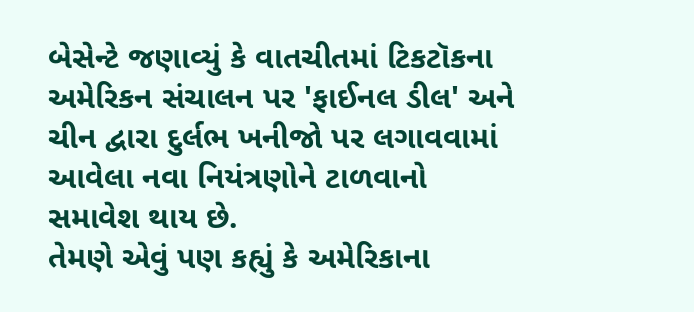બેસેન્ટે જણાવ્યું કે વાતચીતમાં ટિકટૉકના અમેરિકન સંચાલન પર 'ફાઈનલ ડીલ' અને ચીન દ્વારા દુર્લભ ખનીજો પર લગાવવામાં આવેલા નવા નિયંત્રણોને ટાળવાનો સમાવેશ થાય છે.
તેમણે એવું પણ કહ્યું કે અમેરિકાના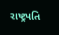રાષ્ટ્રપતિ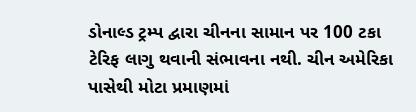ડોનાલ્ડ ટ્રમ્પ દ્વારા ચીનના સામાન પર 100 ટકા ટેરિફ લાગુ થવાની સંભાવના નથી. ચીન અમેરિકા પાસેથી મોટા પ્રમાણમાં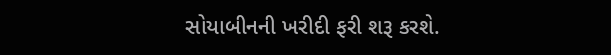સોયાબીનની ખરીદી ફરી શરૂ કરશે.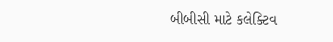બીબીસી માટે કલેક્ટિવ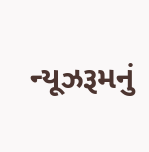ન્યૂઝરૂમનું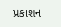પ્રકાશન